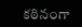కఠినంగా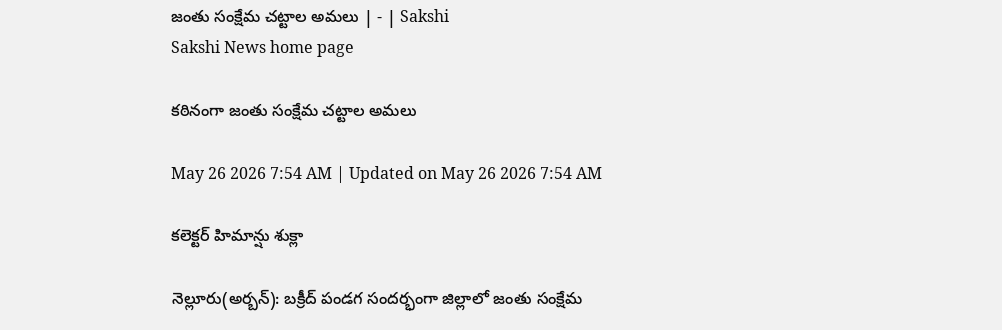జంతు సంక్షేమ చట్టాల అమలు | - | Sakshi
Sakshi News home page

కఠినంగా జంతు సంక్షేమ చట్టాల అమలు

May 26 2026 7:54 AM | Updated on May 26 2026 7:54 AM

కలెక్టర్‌ హిమాన్షు శుక్లా

నెల్లూరు(అర్బన్‌): బక్రీద్‌ పండగ సందర్భంగా జిల్లాలో జంతు సంక్షేమ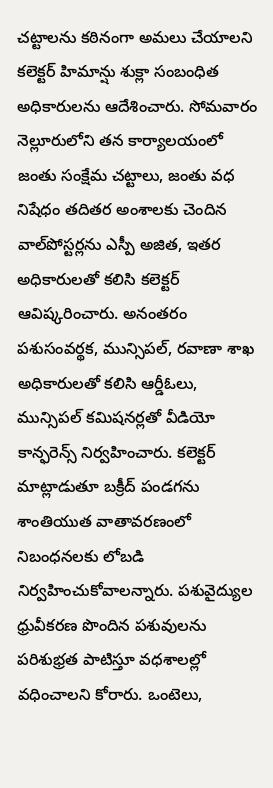చట్టాలను కఠినంగా అమలు చేయాలని కలెక్టర్‌ హిమాన్షు శుక్లా సంబంధిత అధికారులను ఆదేశించారు. సోమవారం నెల్లూరులోని తన కార్యాలయంలో జంతు సంక్షేమ చట్టాలు, జంతు వధ నిషేధం తదితర అంశాలకు చెందిన వాల్‌పోస్టర్లను ఎస్పీ అజిత, ఇతర అధికారులతో కలిసి కలెక్టర్‌ ఆవిష్కరించారు. అనంతరం పశుసంవర్థక, మున్సిపల్‌, రవాణా శాఖ అధికారులతో కలిసి ఆర్డీఓలు, మున్సిపల్‌ కమిషనర్లతో వీడియో కాన్ఫరెన్స్‌ నిర్వహించారు. కలెక్టర్‌ మాట్లాడుతూ బక్రీద్‌ పండగను శాంతియుత వాతావరణంలో నిబంధనలకు లోబడి నిర్వహించుకోవాలన్నారు. పశువైద్యుల ధ్రువీకరణ పొందిన పశువులను పరిశుభ్రత పాటిస్తూ వధశాలల్లో వధించాలని కోరారు. ఒంటెలు,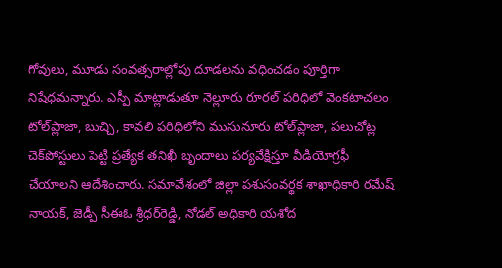గోవులు, మూడు సంవత్సరాల్లోపు దూడలను వధించడం పూర్తిగా నిషేధమన్నారు. ఎస్పీ మాట్లాడుతూ నెల్లూరు రూరల్‌ పరిధిలో వెంకటాచలం టోల్‌ప్లాజా, బుచ్చి, కావలి పరిధిలోని ముసునూరు టోల్‌ప్లాజా, పలుచోట్ల చెక్‌పోస్టులు పెట్టి ప్రత్యేక తనిఖీ బృందాలు పర్యవేక్షిస్తూ వీడియోగ్రఫీ చేయాలని ఆదేశించారు. సమావేశంలో జిల్లా పశుసంవర్థక శాఖాధికారి రమేష్‌ నాయక్‌, జెడ్పీ సీఈఓ శ్రీధర్‌రెడ్డి, నోడల్‌ అధికారి యశోద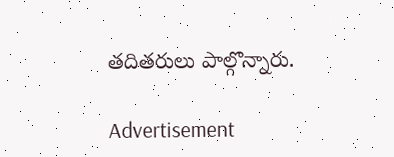తదితరులు పాల్గొన్నారు.

Advertisement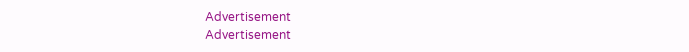Advertisement
Advertisement